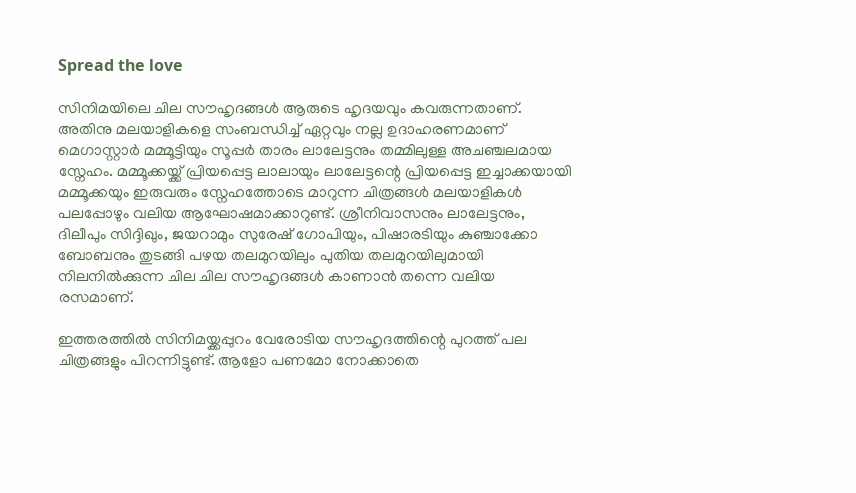Spread the love

സിനിമയിലെ ചില സൗഹൃദങ്ങൾ ആരുടെ ഹൃദയവും കവരുന്നതാണ്. അതിനു മലയാളികളെ സംബന്ധിച്ച് ഏറ്റവും നല്ല ഉദാഹരണമാണ് മെഗാസ്റ്റാർ മമ്മൂട്ടിയും സൂപ്പർ താരം ലാലേട്ടനും തമ്മിലുള്ള അചഞ്ചലമായ സ്നേഹം. മമ്മൂക്കയ്ക്ക് പ്രിയപ്പെട്ട ലാലായും ലാലേട്ടന്റെ പ്രിയപ്പെട്ട ഇച്ചാക്കയായി മമ്മൂക്കയും ഇരുവരും സ്നേഹത്തോടെ മാറുന്ന ചിത്രങ്ങൾ മലയാളികൾ പലപ്പോഴും വലിയ ആഘോഷമാക്കാറുണ്ട്. ശ്രീനിവാസനും ലാലേട്ടനും, ദിലീപും സിദ്ദിഖും, ജയറാമും സുരേഷ് ഗോപിയും, പിഷാരടിയും കുഞ്ചാക്കോ ബോബനും തുടങ്ങി പഴയ തലമുറയിലും പുതിയ തലമുറയിലുമായി നിലനിൽക്കുന്ന ചില ചില സൗഹൃദങ്ങൾ കാണാൻ തന്നെ വലിയ രസമാണ്.

ഇത്തരത്തിൽ സിനിമയ്ക്കപ്പുറം വേരോടിയ സൗഹൃദത്തിന്റെ പുറത്ത് പല ചിത്രങ്ങളും പിറന്നിട്ടുണ്ട്. ആളോ പണമോ നോക്കാതെ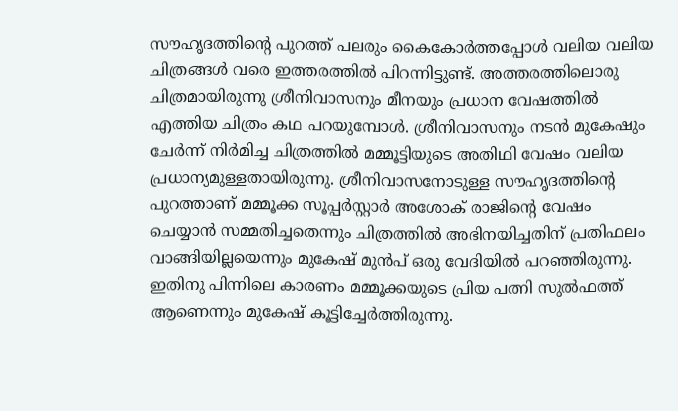സൗഹൃദത്തിന്റെ പുറത്ത് പലരും കൈകോർത്തപ്പോൾ വലിയ വലിയ ചിത്രങ്ങൾ വരെ ഇത്തരത്തിൽ പിറന്നിട്ടുണ്ട്. അത്തരത്തിലൊരു ചിത്രമായിരുന്നു ശ്രീനിവാസനും മീനയും പ്രധാന വേഷത്തിൽ എത്തിയ ചിത്രം കഥ പറയുമ്പോൾ. ശ്രീനിവാസനും നടൻ മുകേഷും ചേർന്ന് നിർമിച്ച ചിത്രത്തിൽ മമ്മൂട്ടിയുടെ അതിഥി വേഷം വലിയ പ്രധാന്യമുള്ളതായിരുന്നു. ശ്രീനിവാസനോടുള്ള സൗഹൃദത്തിന്റെ പുറത്താണ് മമ്മൂക്ക സൂപ്പർസ്റ്റാർ അശോക് രാജിന്റെ വേഷം ചെയ്യാൻ സമ്മതിച്ചതെന്നും ചിത്രത്തിൽ അഭിനയിച്ചതിന് പ്രതിഫലം വാങ്ങിയില്ലയെന്നും മുകേഷ് മുൻപ് ഒരു വേദിയിൽ പറഞ്ഞിരുന്നു. ഇതിനു പിന്നിലെ കാരണം മമ്മൂക്കയുടെ പ്രിയ പത്നി സുൽഫത്ത് ആണെന്നും മുകേഷ് കൂട്ടിച്ചേർത്തിരുന്നു.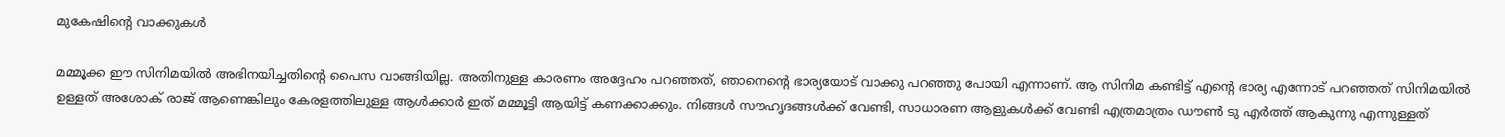മുകേഷിന്റെ വാക്കുകൾ

മമ്മൂക്ക ഈ സിനിമയിൽ അഭിനയിച്ചതിന്റെ പൈസ വാങ്ങിയില്ല. അതിനുള്ള കാരണം അദ്ദേഹം പറഞ്ഞത്, ഞാനെന്റെ ഭാര്യയോട് വാക്കു പറഞ്ഞു പോയി എന്നാണ്. ആ സിനിമ കണ്ടിട്ട് എന്റെ ഭാര്യ എന്നോട് പറഞ്ഞത് സിനിമയിൽ ഉള്ളത് അശോക് രാജ് ആണെങ്കിലും കേരളത്തിലുള്ള ആൾക്കാർ ഇത് മമ്മൂട്ടി ആയിട്ട് കണക്കാക്കും. നിങ്ങൾ സൗഹൃദങ്ങൾക്ക് വേണ്ടി, സാധാരണ ആളുകൾക്ക് വേണ്ടി എത്രമാത്രം ഡൗൺ ടു എർത്ത് ആകുന്നു എന്നുള്ളത്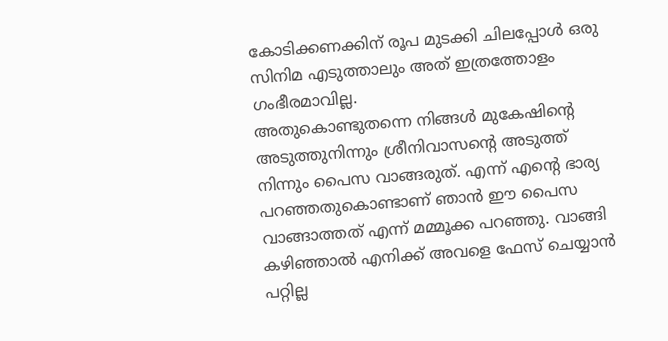കോടിക്കണക്കിന് രൂപ മുടക്കി ചിലപ്പോൾ ഒരു സിനിമ എടുത്താലും അത് ഇത്രത്തോളം ഗംഭീരമാവില്ല.
അതുകൊണ്ടുതന്നെ നിങ്ങൾ മുകേഷിന്റെ അടുത്തുനിന്നും ശ്രീനിവാസന്റെ അടുത്ത് നിന്നും പൈസ വാങ്ങരുത്. എന്ന് എന്റെ ഭാര്യ പറഞ്ഞതുകൊണ്ടാണ് ഞാൻ ഈ പൈസ വാങ്ങാത്തത് എന്ന് മമ്മൂക്ക പറഞ്ഞു. വാങ്ങി കഴിഞ്ഞാൽ എനിക്ക് അവളെ ഫേസ് ചെയ്യാൻ പറ്റില്ല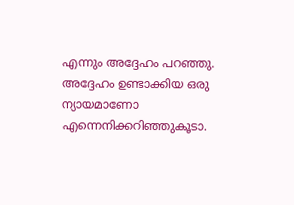എന്നും അദ്ദേഹം പറഞ്ഞു. അദ്ദേഹം ഉണ്ടാക്കിയ ഒരു ന്യായമാണോ എന്നെനിക്കറിഞ്ഞുകൂടാ.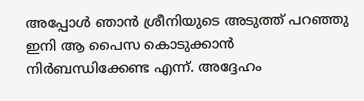അപ്പോൾ ഞാൻ ശ്രീനിയുടെ അടുത്ത് പറഞ്ഞു ഇനി ആ പൈസ കൊടുക്കാൻ നിർബന്ധിക്കേണ്ട എന്ന്. അദ്ദേഹം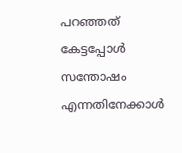പറഞ്ഞത് കേട്ടപ്പോൾ സന്തോഷം എന്നതിനേക്കാൾ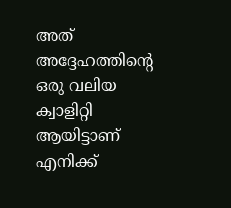അത് അദ്ദേഹത്തിന്റെ ഒരു വലിയ ക്വാളിറ്റി ആയിട്ടാണ് എനിക്ക്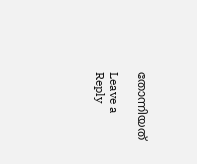തോന്നിയത്

Leave a Reply